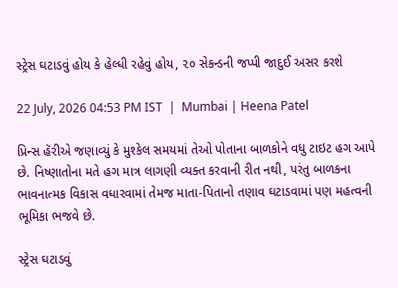સ્ટ્રેસ ઘટાડવું હોય કે હેલ્ધી રહેવું હોય, ૨૦ સેકન્ડની જપ્પી જાદુઈ અસર કરશે

22 July, 2026 04:53 PM IST  |  Mumbai | Heena Patel

પ્રિન્સ હૅરીએ જણાવ્યું કે મુશ્કેલ સમયમાં તેઓ પોતાના બાળકોને વધુ ટાઇટ હગ આપે છે. નિષ્ણાતોના મતે હગ માત્ર લાગણી વ્યક્ત કરવાની રીત નથી, પરંતુ બાળકના ભાવનાત્મક વિકાસ વધારવામાં તેમજ માતા-પિતાનો તણાવ ઘટાડવામાં પણ મહત્વની ભૂમિકા ભજવે છે.

સ્ટ્રેસ ઘટાડવું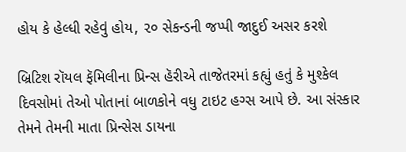હોય કે હેલ્ધી રહેવું હોય, ૨૦ સેકન્ડની જપ્પી જાદુઈ અસર કરશે

બ્રિટિશ રૉયલ ફૅમિલીના પ્રિન્સ હૅરીએ તાજેતરમાં કહ્યું હતું કે મુશ્કેલ દિવસોમાં તેઓ પોતાનાં બાળકોને વધુ ટાઇટ હગ્સ આપે છે. આ સંસ્કાર તેમને તેમની માતા પ્રિન્સેસ ડાયના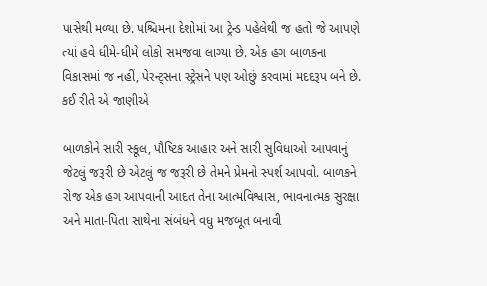પાસેથી મળ્યા છે. પશ્ચિમના દેશોમાં આ ટ્રેન્ડ પહેલેથી જ હતો જે આપણે ત્યાં હવે ધીમે-ધીમે લોકો સમજવા લાગ્યા છે. એક હગ બાળકના વિકાસમાં જ નહીં, પેરન્ટ્સના સ્ટ્રેસને પણ ઓછું કરવામાં મદદરૂપ બને છે. કઈ રીતે એ જાણીએ

બાળકોને સારી સ્કૂલ, પૌષ્ટિક આહાર અને સારી સુવિધાઓ આપવાનું જેટલું જરૂરી છે એટલું જ જરૂરી છે તેમને પ્રેમનો સ્પર્શ આપવો. બાળકને રોજ એક હગ આપવાની આદત તેના આત્મવિશ્વાસ, ભાવનાત્મક સુરક્ષા અને માતા-પિતા સાથેના સંબંધને વધુ મજબૂત બનાવી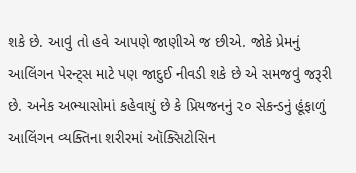શકે છે. આવું તો હવે આપણે જાણીએ જ છીએ. જોકે પ્રેમનું આલિંગન પેરન્ટ્સ માટે પણ જાદુઈ નીવડી શકે છે એ સમજવું જરૂરી છે. અનેક અભ્યાસોમાં કહેવાયું છે કે પ્રિયજનનું ૨૦ સેકન્ડનું હૂંફાળું આલિંગન વ્યક્તિના શરીરમાં ઑક્સિટોસિન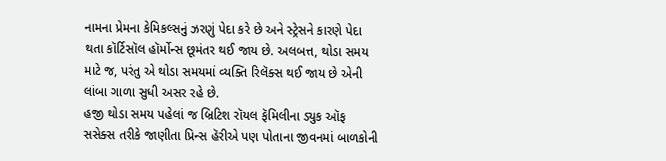નામના પ્રેમના કેમિકલ્સનું ઝરણું પેદા કરે છે અને સ્ટ્રેસને કારણે પેદા થતા કૉર્ટિસૉલ હૉર્મોન્સ છૂમંતર થઈ જાય છે. અલબત્ત, થોડા સમય માટે જ, પરંતુ એ થોડા સમયમાં વ્યક્તિ રિલૅક્સ થઈ જાય છે એની લાંબા ગાળા સુધી અસર રહે છે.
હજી થોડા સમય પહેલાં જ બ્રિટિશ રૉયલ ફૅમિલીના ડ્યુક ઑફ સસેક્સ તરીકે જાણીતા પ્રિન્સ હૅરીએ પણ પોતાના જીવનમાં બાળકોની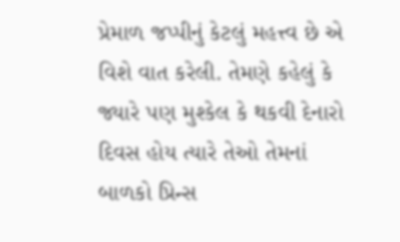પ્રેમાળ જપ્પીનું કેટલું મહત્ત્વ છે એ વિશે વાત કરેલી. તેમણે કહેલું કે જ્યારે પણ મુશ્કેલ કે થકવી દેનારો દિવસ હોય ત્યારે તેઓ તેમનાં બાળકો પ્રિન્સ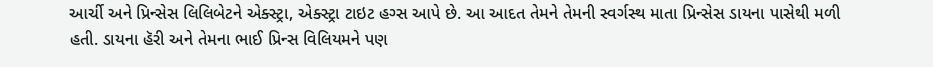આર્ચી અને પ્રિન્સેસ લિલિબેટને એક્સ્ટ્રા, એક્સ્ટ્રા ટાઇટ હગ્સ આપે છે. આ આદત તેમને તેમની સ્વર્ગસ્થ માતા પ્રિન્સેસ ડાયના પાસેથી મળી હતી. ડાયના હૅરી અને તેમના ભાઈ પ્રિન્સ વિલિયમને પણ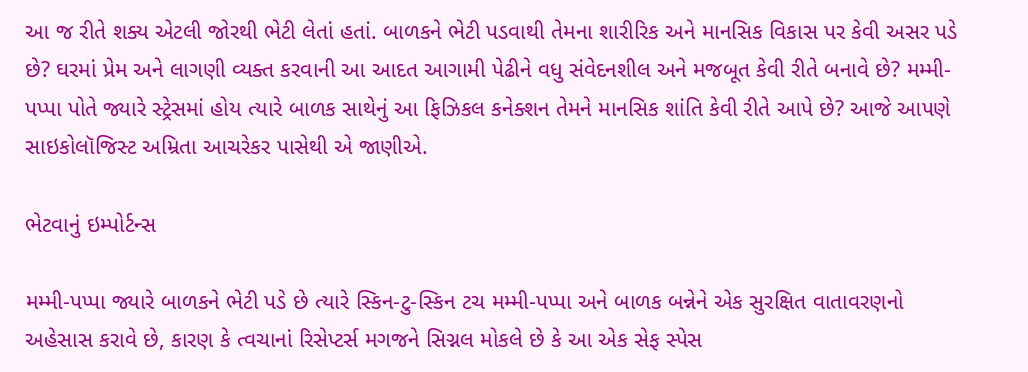આ જ રીતે શક્ય એટલી જોરથી ભેટી લેતાં હતાં. બાળકને ભેટી પડવાથી તેમના શારીરિક અને માનસિક વિકાસ પર કેવી અસર પડે છે? ઘરમાં પ્રેમ અને લાગણી વ્યક્ત કરવાની આ આદત આગામી પેઢીને વધુ સંવેદનશીલ અને મજબૂત કેવી રીતે બનાવે છે? મમ્મી-પપ્પા પોતે જ્યારે સ્ટ્રેસમાં હોય ત્યારે બાળક સાથેનું આ ફિઝિકલ કનેક્શન તેમને માનસિક શાંતિ કેવી રીતે આપે છે? આજે આપણે સાઇકોલૉજિસ્ટ અમ્રિતા આચરેકર પાસેથી એ જાણીએ.

ભેટવાનું ઇમ્પોર્ટન્સ

મમ્મી-પપ્પા જ્યારે બાળકને ભેટી પડે છે ત્યારે સ્કિન-ટુ-સ્કિન ટચ મમ્મી-પપ્પા અને બાળક બન્નેને એક સુરક્ષિત વાતાવરણનો અહેસાસ કરાવે છે, કારણ કે ત્વચાનાં રિસેપ્ટર્સ મગજને સિગ્નલ મોકલે છે કે આ એક સેફ સ્પેસ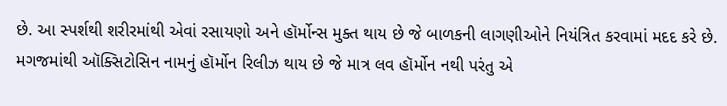છે. આ સ્પર્શથી શરીરમાંથી એવાં રસાયણો અને હૉર્મોન્સ મુક્ત થાય છે જે બાળકની લાગણીઓને નિયંત્રિત કરવામાં મદદ કરે છે. મગજમાંથી ઑક્સિટોસિન નામનું હૉર્મોન રિલીઝ થાય છે જે માત્ર લવ હૉર્મોન નથી પરંતુ એ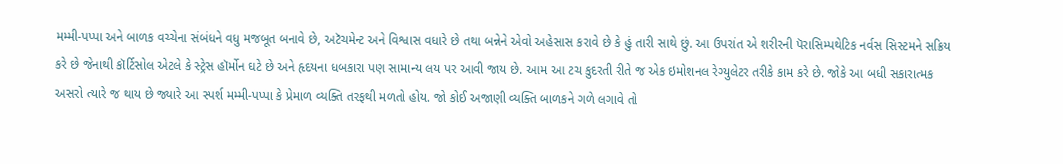મમ્મી-પપ્પા અને બાળક વચ્ચેના સંબંધને વધુ મજબૂત બનાવે છે, અટૅચમેન્ટ અને વિશ્વાસ વધારે છે તથા બન્નેને એવો અહેસાસ કરાવે છે કે હું તારી સાથે છું. આ ઉપરાંત એ શરીરની પૅરાસિમ્પથેટિક નર્વસ સિસ્ટમને સક્રિય કરે છે જેનાથી કૉર્ટિસોલ એટલે કે સ્ટ્રેસ હૉર્મોન ઘટે છે અને હૃદયના ધબકારા પણ સામાન્ય લય પર આવી જાય છે. આમ આ ટચ કુદરતી રીતે જ એક ઇમોશનલ રેગ્યુલેટર તરીકે કામ કરે છે. જોકે આ બધી સકારાત્મક અસરો ત્યારે જ થાય છે જ્યારે આ સ્પર્શ મમ્મી-પપ્પા કે પ્રેમાળ વ્યક્તિ તરફથી મળતો હોય. જો કોઈ અજાણી વ્યક્તિ બાળકને ગળે લગાવે તો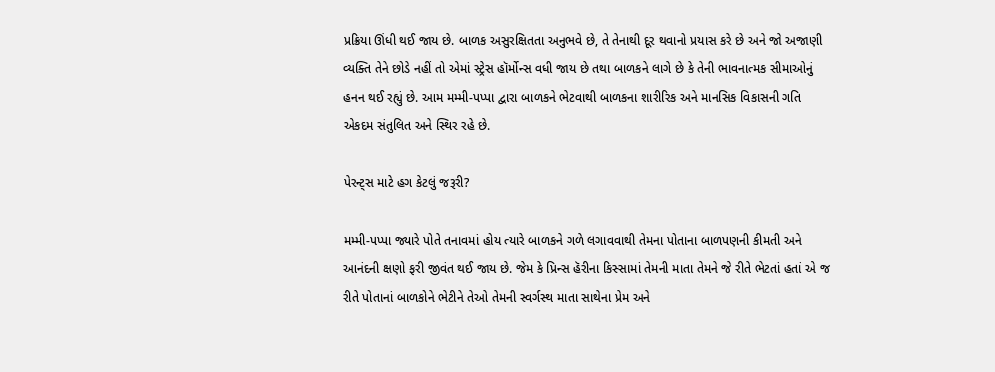પ્રક્રિયા ઊંધી થઈ જાય છે. બાળક અસુરક્ષિતતા અનુભવે છે, તે તેનાથી દૂર થવાનો પ્રયાસ કરે છે અને જો અજાણી વ્યક્તિ તેને છોડે નહીં તો એમાં સ્ટ્રેસ હૉર્મોન્સ વધી જાય છે તથા બાળકને લાગે છે કે તેની ભાવનાત્મક સીમાઓનું હનન થઈ રહ્યું છે. આમ મમ્મી-પપ્પા દ્વારા બાળકને ભેટવાથી બાળકના શારીરિક અને માનસિક વિકાસની ગતિ એકદમ સંતુલિત અને સ્થિર રહે છે.

પેરન્ટ્સ માટે હગ કેટલું જરૂરી?

મમ્મી-પપ્પા જ્યારે પોતે તનાવમાં હોય ત્યારે બાળકને ગળે લગાવવાથી તેમના પોતાના બાળપણની કીમતી અને આનંદની ક્ષણો ફરી જીવંત થઈ જાય છે. જેમ કે પ્રિન્સ હૅરીના કિસ્સામાં તેમની માતા તેમને જે રીતે ભેટતાં હતાં એ જ રીતે પોતાનાં બાળકોને ભેટીને તેઓ તેમની સ્વર્ગસ્થ માતા સાથેના પ્રેમ અને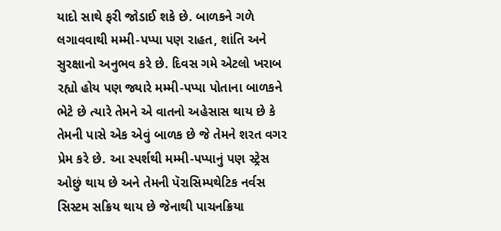યાદો સાથે ફરી જોડાઈ શકે છે. બાળકને ગળે લગાવવાથી મમ્મી-પપ્પા પણ રાહત, શાંતિ અને સુરક્ષાનો અનુભવ કરે છે. દિવસ ગમે એટલો ખરાબ રહ્યો હોય પણ જ્યારે મમ્મી-પપ્પા પોતાના બાળકને ભેટે છે ત્યારે તેમને એ વાતનો અહેસાસ થાય છે કે તેમની પાસે એક એવું બાળક છે જે તેમને શરત વગર પ્રેમ કરે છે. આ સ્પર્શથી મમ્મી-પપ્પાનું પણ સ્ટ્રેસ ઓછું થાય છે અને તેમની પૅરાસિમ્પથેટિક નર્વસ સિસ્ટમ સક્રિય થાય છે જેનાથી પાચનક્રિયા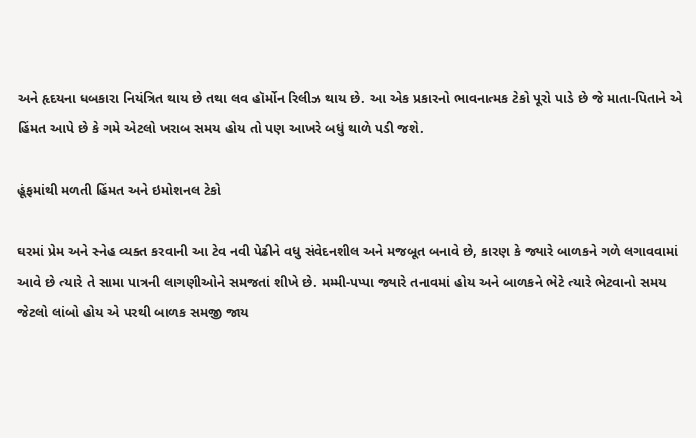અને હૃદયના ધબકારા નિયંત્રિત થાય છે તથા લવ હૉર્મોન રિલીઝ થાય છે. આ એક પ્રકારનો ભાવનાત્મક ટેકો પૂરો પાડે છે જે માતા-પિતાને એ હિંમત આપે છે કે ગમે એટલો ખરાબ સમય હોય તો પણ આખરે બધું થાળે પડી જશે.

હૂંફમાંથી મળતી હિંમત અને ઇમોશનલ ટેકો

ઘરમાં પ્રેમ અને સ્નેહ વ્યક્ત કરવાની આ ટેવ નવી પેઢીને વધુ સંવેદનશીલ અને મજબૂત બનાવે છે, કારણ કે જ્યારે બાળકને ગળે લગાવવામાં આવે છે ત્યારે તે સામા પાત્રની લાગણીઓને સમજતાં શીખે છે. મમ્મી-પપ્પા જ્યારે તનાવમાં હોય અને બાળકને ભેટે ત્યારે ભેટવાનો સમય જેટલો લાંબો હોય એ પરથી બાળક સમજી જાય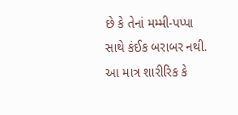છે કે તેનાં મમ્મી-પપ્પા સાથે કંઈક બરાબર નથી. આ માત્ર શારીરિક કે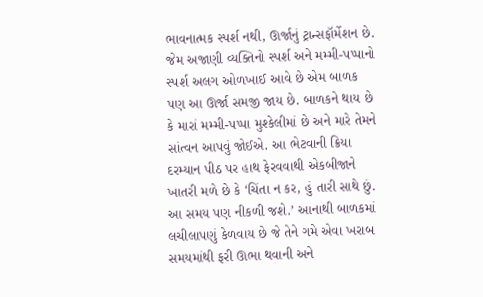ભાવનાત્મક સ્પર્શ નથી, ઊર્જાનું ટ્રાન્સફૉર્મેશન છે. જેમ અજાણી વ્યક્તિનો સ્પર્શ અને મમ્મી-પપ્પાનો સ્પર્શ અલગ ઓળખાઈ આવે છે એમ બાળક પણ આ ઊર્જા સમજી જાય છે. બાળકને થાય છે કે મારાં મમ્મી-પપ્પા મુશ્કેલીમાં છે અને મારે તેમને સાંત્વન આપવું જોઈએ. આ ભેટવાની ક્રિયા દરમ્યાન પીઠ પર હાથ ફેરવવાથી એકબીજાને ખાતરી મળે છે કે ‘ચિંતા ન કર, હું તારી સાથે છું. આ સમય પણ નીકળી જશે.’ આનાથી બાળકમાં લચીલાપણું કેળવાય છે જે તેને ગમે એવા ખરાબ સમયમાંથી ફરી ઊભા થવાની અને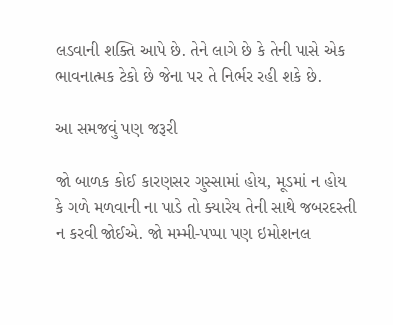લડવાની શક્તિ આપે છે. તેને લાગે છે કે તેની પાસે એક ભાવનાત્મક ટેકો છે જેના પર તે નિર્ભર રહી શકે છે.

આ સમજવું પણ જરૂરી

જો બાળક કોઈ કારણસર ગુસ્સામાં હોય, મૂડમાં ન હોય કે ગળે મળવાની ના પાડે તો ક્યારેય તેની સાથે જબરદસ્તી ન કરવી જોઈએ. જો મમ્મી-પપ્પા પણ ઇમોશનલ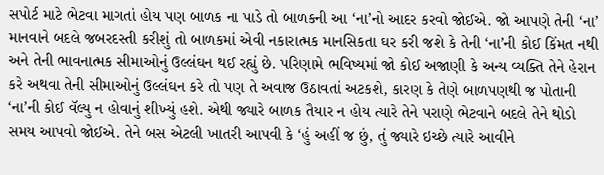સપોર્ટ માટે ભેટવા માગતાં હોય પણ બાળક ના પાડે તો બાળકની આ ‘ના’નો આદર કરવો જોઈએ. જો આપણે તેની ‘ના’ માનવાને બદલે જબરદસ્તી કરીશું તો બાળકમાં એવી નકારાત્મક માનસિકતા ઘર કરી જશે કે તેની ‘ના’ની કોઈ કિંમત નથી અને તેની ભાવનાત્મક સીમાઓનું ઉલ્લંઘન થઈ રહ્યું છે. પરિણામે ભવિષ્યમાં જો કોઈ અજાણી કે અન્ય વ્યક્તિ તેને હેરાન કરે અથવા તેની સીમાઓનું ઉલ્લંઘન કરે તો પણ તે અવાજ ઉઠાવતાં અટકશે, કારણ કે તેણે બાળપણથી જ પોતાની ‘ના’ની કોઈ વૅલ્યુ ન હોવાનું શીખ્યું હશે. એથી જ્યારે બાળક તૈયાર ન હોય ત્યારે તેને પરાણે ભેટવાને બદલે તેને થોડો સમય આપવો જોઈએ. તેને બસ એટલી ખાતરી આપવી કે ‘હું અહીં જ છું, તું જ્યારે ઇચ્છે ત્યારે આવીને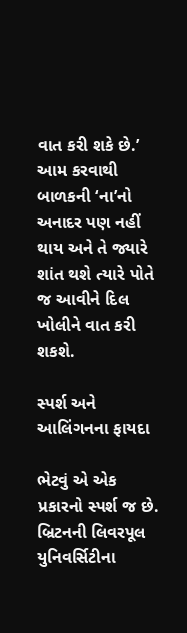વાત કરી શકે છે.’ આમ કરવાથી બાળકની ‘ના’નો અનાદર પણ નહીં થાય અને તે જ્યારે શાંત થશે ત્યારે પોતે જ આવીને દિલ ખોલીને વાત કરી શકશે.

સ્પર્શ અને આલિંગનના ફાયદા

ભેટવું એ એક પ્રકારનો સ્પર્શ જ છે. બ્રિટનની લિવરપૂલ યુનિવર્સિટીના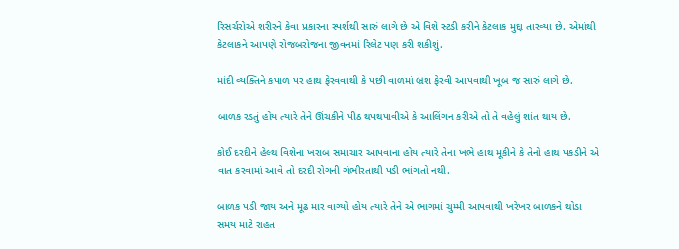રિસર્ચરોએ શરીરને કેવા પ્રકારના સ્પર્શથી સારું લાગે છે એ વિશે સ્ટડી કરીને કેટલાક મુદ્દા તારવ્યા છે. એમાંથી કેટલાકને આપણે રોજબરોજના જીવનમાં રિલેટ પણ કરી શકીશું.

માંદી વ્યક્તિને કપાળ પર હાથ ફેરવવાથી કે પછી વાળમાં બ્રશ ફેરવી આપવાથી ખૂબ જ સારું લાગે છે.

બાળક રડતું હોય ત્યારે તેને ઊંચકીને પીઠ થપથપાવીએ કે આલિંગન કરીએ તો તે વહેલું શાંત થાય છે.

કોઈ દરદીને હેલ્થ વિશેના ખરાબ સમાચાર આપવાના હોય ત્યારે તેના ખભે હાથ મૂકીને કે તેનો હાથ પકડીને એ વાત કરવામાં આવે તો દરદી રોગની ગંભીરતાથી પડી ભાંગતો નથી.

બાળક પડી જાય અને મૂઢ માર વાગ્યો હોય ત્યારે તેને એ ભાગમાં ચુમ્મી આપવાથી ખરેખર બાળકને થોડા સમય માટે રાહત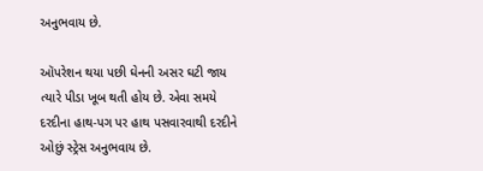અનુભવાય છે.

ઑપરેશન થયા પછી ઘેનની અસર ઘટી જાય ત્યારે પીડા ખૂબ થતી હોય છે. એવા સમયે દરદીના હાથ-પગ પર હાથ પસવારવાથી દરદીને ઓછું સ્ટ્રેસ અનુભવાય છે.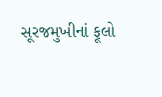સૂરજમુખીનાં ફૂલો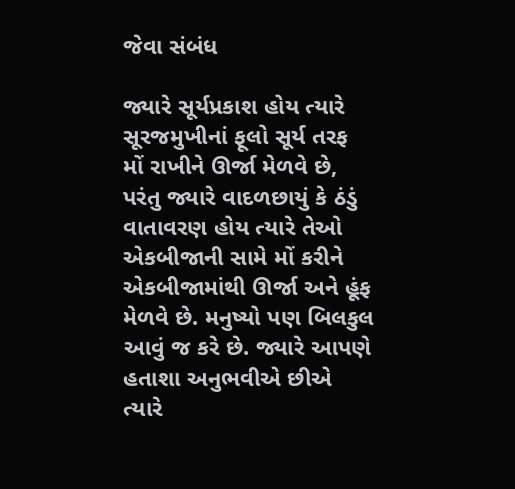જેવા સંબંધ

જ્યારે સૂર્યપ્રકાશ હોય ત્યારે સૂરજમુખીનાં ફૂલો સૂર્ય તરફ મોં રાખીને ઊર્જા મેળવે છે, પરંતુ જ્યારે વાદળછાયું કે ઠંડું વાતાવરણ હોય ત્યારે તેઓ એકબીજાની સામે મોં કરીને એકબીજામાંથી ઊર્જા અને હૂંફ મેળવે છે. મનુષ્યો પણ બિલકુલ આવું જ કરે છે. જ્યારે આપણે હતાશા અનુભવીએ છીએ ત્યારે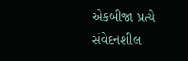એકબીજા પ્રત્યે સંવેદનશીલ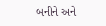બનીને અને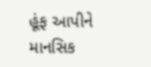હૂંફ આપીને માનસિક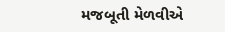મજબૂતી મેળવીએ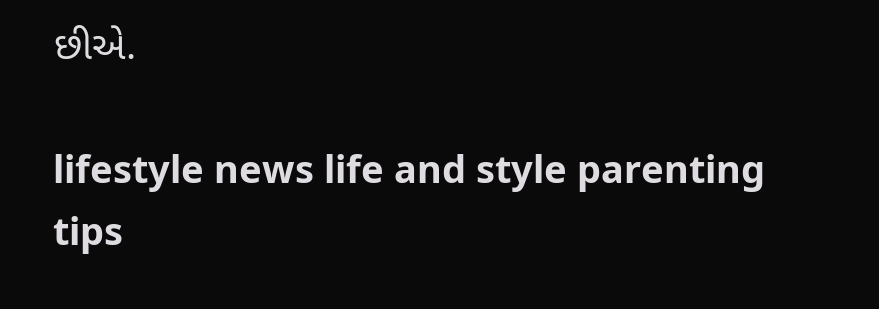છીએ.

lifestyle news life and style parenting tips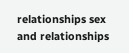relationships sex and relationships